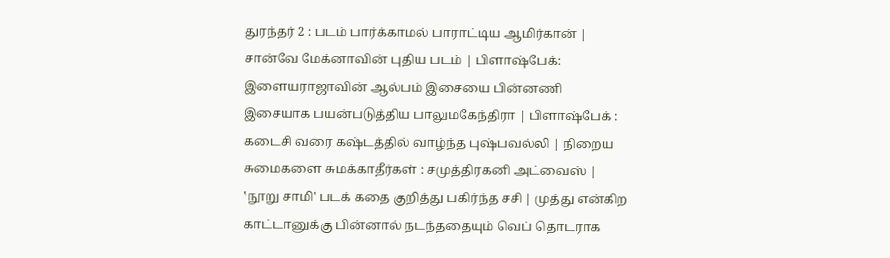துரந்தர் 2 : படம் பார்க்காமல் பாராட்டிய ஆமிர்கான் | சான்வே மேக்னாவின் புதிய படம் | பிளாஷ்பேக்: இளையராஜாவின் ஆல்பம் இசையை பின்னணி இசையாக பயன்படுத்திய பாலுமகேந்திரா | பிளாஷ்பேக் : கடைசி வரை கஷ்டத்தில் வாழ்ந்த புஷ்பவல்லி | நிறைய சுமைகளை சுமக்காதீர்கள் : சமுத்திரகனி அட்வைஸ் | ‛நூறு சாமி' படக் கதை குறித்து பகிர்ந்த சசி | முத்து என்கிற காட்டானுக்கு பின்னால் நடந்ததையும் வெப் தொடராக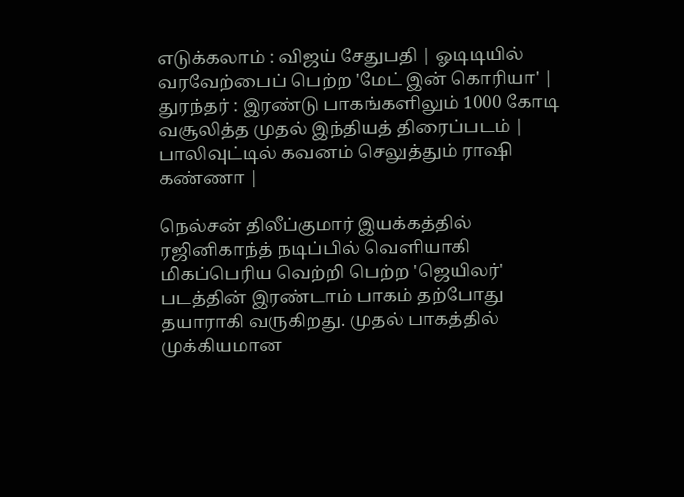எடுக்கலாம் : விஜய் சேதுபதி | ஓடிடியில் வரவேற்பைப் பெற்ற 'மேட் இன் கொரியா' | துரந்தர் : இரண்டு பாகங்களிலும் 1000 கோடி வசூலித்த முதல் இந்தியத் திரைப்படம் | பாலிவுட்டில் கவனம் செலுத்தும் ராஷி கண்ணா |

நெல்சன் திலீப்குமார் இயக்கத்தில் ரஜினிகாந்த் நடிப்பில் வெளியாகி மிகப்பெரிய வெற்றி பெற்ற 'ஜெயிலர்' படத்தின் இரண்டாம் பாகம் தற்போது தயாராகி வருகிறது. முதல் பாகத்தில் முக்கியமான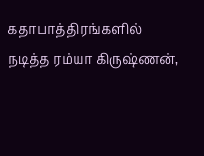கதாபாத்திரங்களில் நடித்த ரம்யா கிருஷ்ணன்,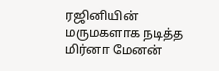ரஜினியின் மருமகளாக நடித்த மிர்னா மேனன்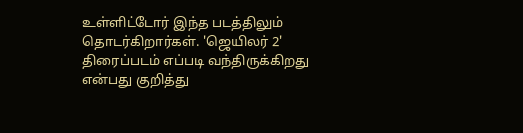உள்ளிட்டோர் இந்த படத்திலும் தொடர்கிறார்கள். 'ஜெயிலர் 2' திரைப்படம் எப்படி வந்திருக்கிறது என்பது குறித்து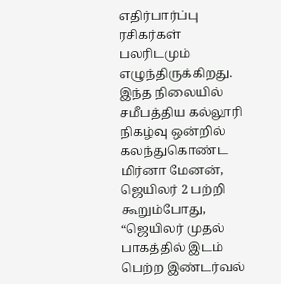எதிர்பார்ப்பு ரசிகர்கள் பலரிடமும் எழுந்திருக்கிறது.
இந்த நிலையில் சமீபத்திய கல்லூரி நிகழ்வு ஒன்றில் கலந்துகொண்ட மிர்னா மேனன், ஜெயிலர் 2 பற்றி கூறும்போது, “ஜெயிலர் முதல் பாகத்தில் இடம் பெற்ற இண்டர்வல்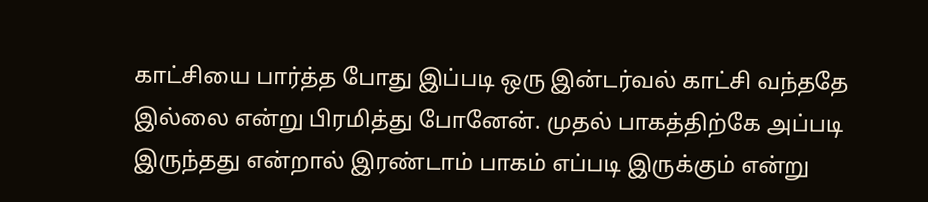காட்சியை பார்த்த போது இப்படி ஒரு இன்டர்வல் காட்சி வந்ததே இல்லை என்று பிரமித்து போனேன். முதல் பாகத்திற்கே அப்படி இருந்தது என்றால் இரண்டாம் பாகம் எப்படி இருக்கும் என்று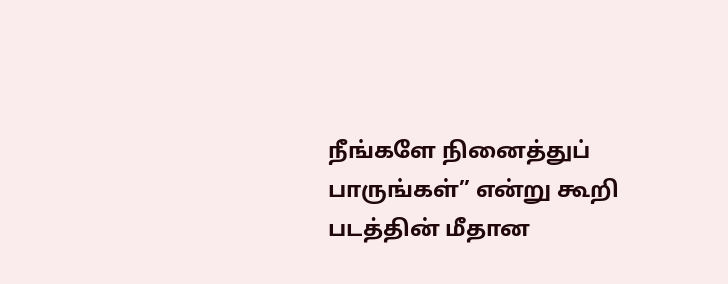நீங்களே நினைத்துப் பாருங்கள்” என்று கூறி படத்தின் மீதான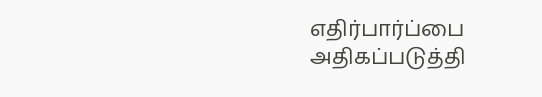எதிர்பார்ப்பை அதிகப்படுத்தி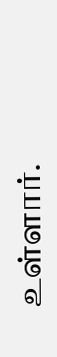உள்ளார்.